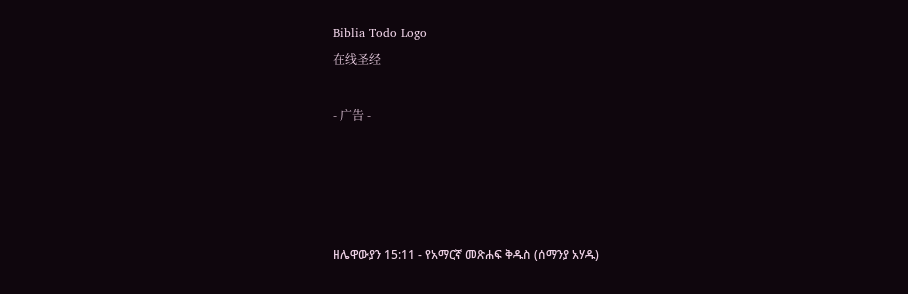Biblia Todo Logo
在线圣经

- 广告 -




ዘሌዋውያን 15:11 - የአማርኛ መጽሐፍ ቅዱስ (ሰማንያ አሃዱ)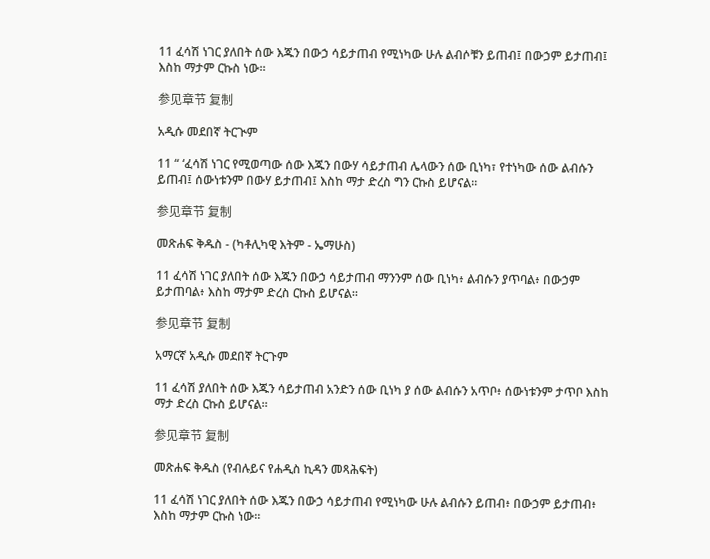11 ፈሳሽ ነገር ያለበት ሰው እጁን በውኃ ሳይታጠብ የሚነካው ሁሉ ልብሶቹን ይጠብ፤ በውኃም ይታጠብ፤ እስከ ማታም ርኩስ ነው።

参见章节 复制

አዲሱ መደበኛ ትርጒም

11 “ ‘ፈሳሽ ነገር የሚወጣው ሰው እጁን በውሃ ሳይታጠብ ሌላውን ሰው ቢነካ፣ የተነካው ሰው ልብሱን ይጠብ፤ ሰውነቱንም በውሃ ይታጠብ፤ እስከ ማታ ድረስ ግን ርኩስ ይሆናል።

参见章节 复制

መጽሐፍ ቅዱስ - (ካቶሊካዊ እትም - ኤማሁስ)

11 ፈሳሽ ነገር ያለበት ሰው እጁን በውኃ ሳይታጠብ ማንንም ሰው ቢነካ፥ ልብሱን ያጥባል፥ በውኃም ይታጠባል፥ እስከ ማታም ድረስ ርኩስ ይሆናል።

参见章节 复制

አማርኛ አዲሱ መደበኛ ትርጉም

11 ፈሳሽ ያለበት ሰው እጁን ሳይታጠብ አንድን ሰው ቢነካ ያ ሰው ልብሱን አጥቦ፥ ሰውነቱንም ታጥቦ እስከ ማታ ድረስ ርኩስ ይሆናል።

参见章节 复制

መጽሐፍ ቅዱስ (የብሉይና የሐዲስ ኪዳን መጻሕፍት)

11 ፈሳሽ ነገር ያለበት ሰው እጁን በውኃ ሳይታጠብ የሚነካው ሁሉ ልብሱን ይጠብ፥ በውኃም ይታጠብ፥ እስከ ማታም ርኩስ ነው።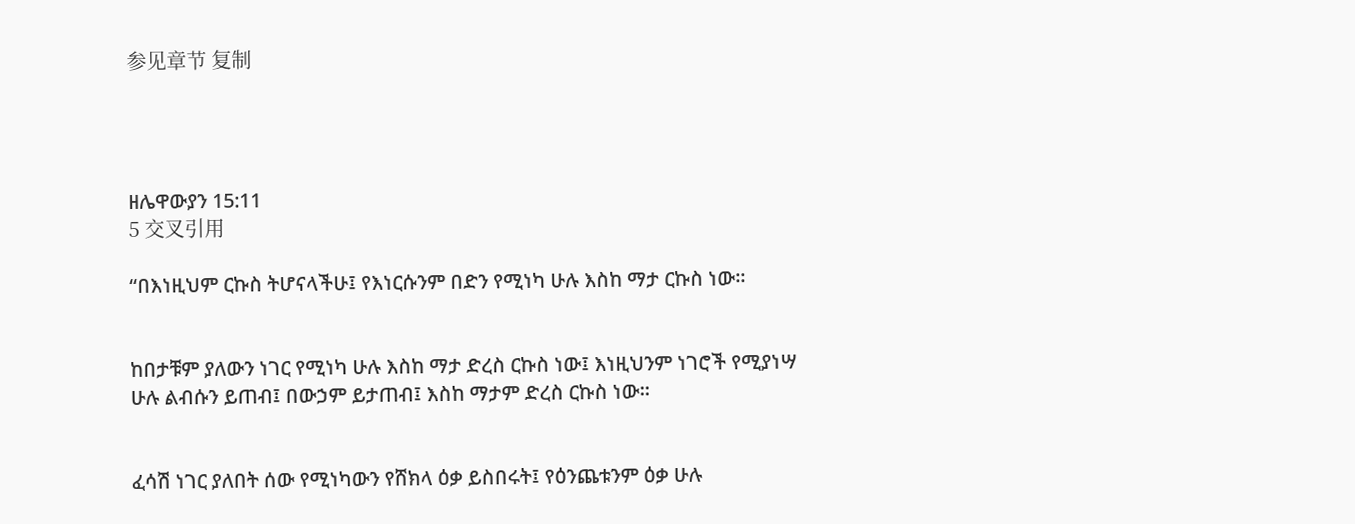参见章节 复制




ዘሌዋውያን 15:11
5 交叉引用

“በእነዚህም ርኩስ ትሆናላችሁ፤ የእነርሱንም በድን የሚነካ ሁሉ እስከ ማታ ርኩስ ነው።


ከበታቹም ያለውን ነገር የሚነካ ሁሉ እስከ ማታ ድረስ ርኩስ ነው፤ እነዚህንም ነገሮች የሚያነሣ ሁሉ ልብሱን ይጠብ፤ በውኃም ይታጠብ፤ እስከ ማታም ድረስ ርኩስ ነው።


ፈሳሽ ነገር ያለበት ሰው የሚነካውን የሸክላ ዕቃ ይስበሩት፤ የዕንጨቱንም ዕቃ ሁሉ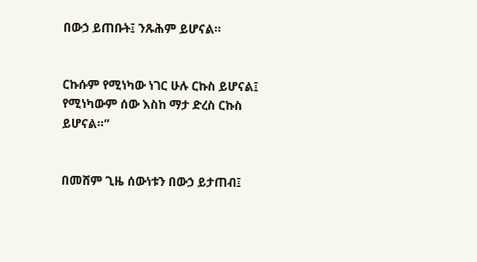በውኃ ይጠቡት፤ ንጹሕም ይሆናል።


ርኩሱም የሚነካው ነገር ሁሉ ርኩስ ይሆናል፤ የሚነካውም ሰው እስከ ማታ ድረስ ርኩስ ይሆናል።”


በመሸም ጊዜ ሰውነቱን በውኃ ይታጠብ፤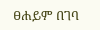ፀሐይም በገባ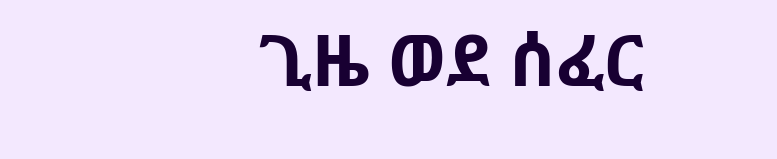ጊዜ ወደ ሰፈር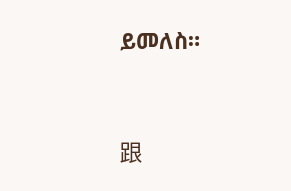ይመለስ።


跟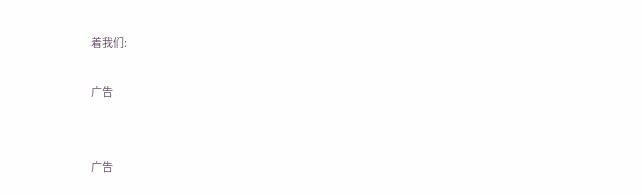着我们:

广告


广告